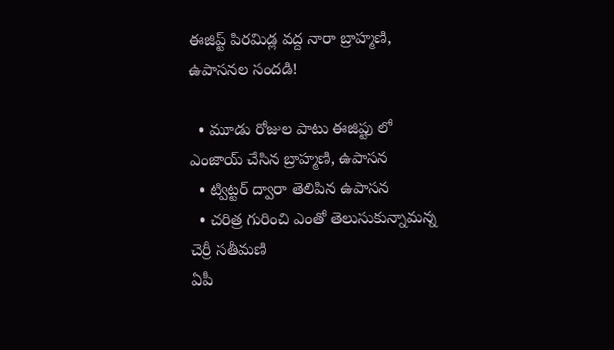ఈజిప్ట్ పిరమిడ్ల వద్ద నారా బ్రాహ్మణి, ఉపాసనల సందడి!

  • మూడు రోజుల పాటు ఈజిప్టు లో ఎంజాయ్ చేసిన బ్రాహ్మణి, ఉపాసన
  • ట్విట్టర్ ద్వారా తెలిపిన ఉపాసన
  • చరిత్ర గురించి ఎంతో తెలుసుకున్నామన్న చెర్రీ సతీమణి
ఏపీ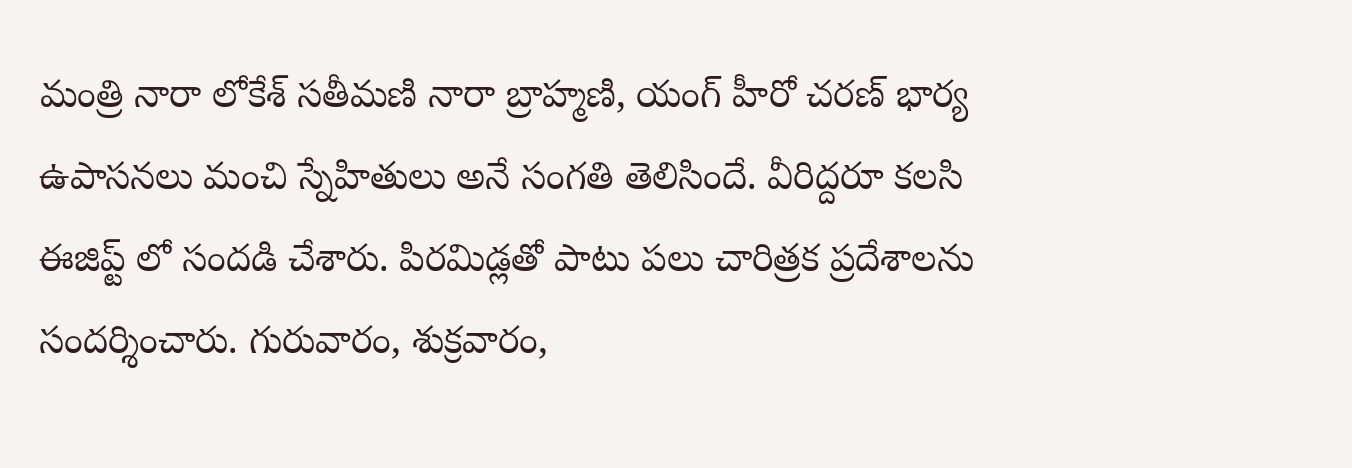మంత్రి నారా లోకేశ్ సతీమణి నారా బ్రాహ్మణి, యంగ్ హీరో చరణ్ భార్య ఉపాసనలు మంచి స్నేహితులు అనే సంగతి తెలిసిందే. వీరిద్దరూ కలసి ఈజిప్ట్ లో సందడి చేశారు. పిరమిడ్లతో పాటు పలు చారిత్రక ప్రదేశాలను సందర్శించారు. గురువారం, శుక్రవారం,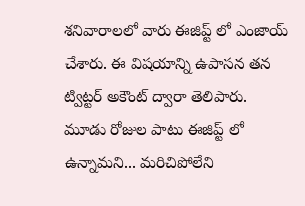శనివారాలలో వారు ఈజిప్ట్ లో ఎంజాయ్ చేశారు. ఈ విషయాన్ని ఉపాసన తన ట్విట్టర్ అకౌంట్ ద్వారా తెలిపారు. మూడు రోజుల పాటు ఈజిప్ట్ లో ఉన్నామని... మరిచిపోలేని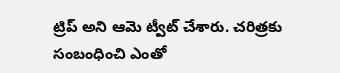ట్రిప్ అని ఆమె ట్వీట్ చేశారు. చరిత్రకు సంబంధించి ఎంతో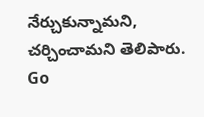నేర్చుకున్నామని, చర్చించామని తెలిపారు.
Go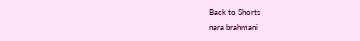Back to Shorts
nara brahmani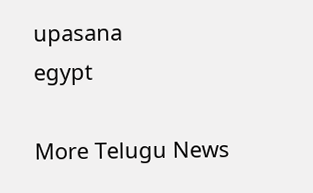upasana
egypt

More Telugu News